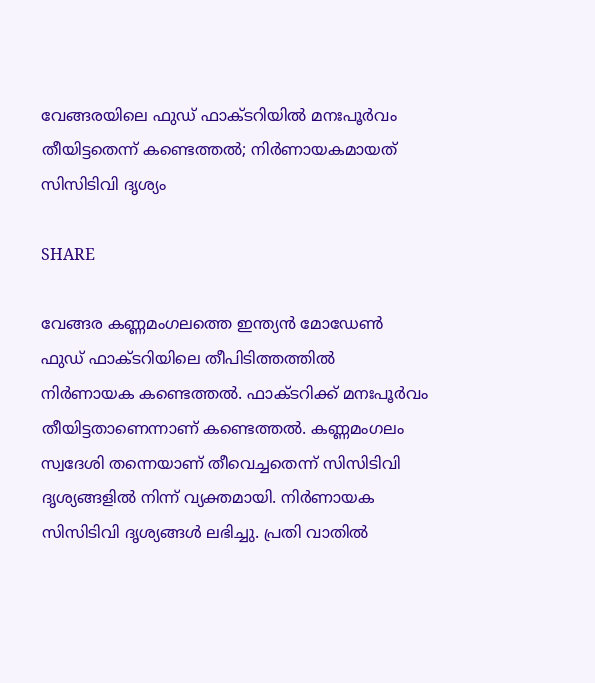വേങ്ങരയിലെ ഫുഡ് ഫാക്ടറിയില്‍ മനഃപൂര്‍വം തീയിട്ടതെന്ന് കണ്ടെത്തല്‍; നിർണായകമായത് സിസിടിവി ദൃശ്യം

SHARE

വേങ്ങര കണ്ണമംഗലത്തെ ഇന്ത്യന്‍ മോഡേണ്‍ ഫുഡ് ഫാക്ടറിയിലെ തീപിടിത്തത്തിൽ നിർണായക കണ്ടെത്തല്‍. ഫാക്ടറിക്ക് മനഃപൂർവം തീയിട്ടതാണെന്നാണ് കണ്ടെത്തൽ. കണ്ണമംഗലം സ്വദേശി തന്നെയാണ് തീവെച്ചതെന്ന് സിസിടിവി ദൃശ്യങ്ങളില്‍ നിന്ന് വ്യക്തമായി. നിര്‍ണായക സിസിടിവി ദൃശ്യങ്ങള്‍ ലഭിച്ചു. പ്രതി വാതില്‍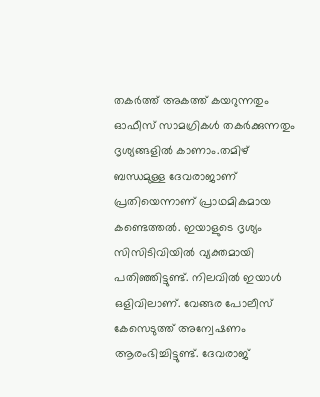തകര്‍ത്ത് അകത്ത് കയറുന്നതും ഓഫീസ് സാമഗ്രികള്‍ തകര്‍ക്കുന്നതും ദൃശ്യങ്ങളില്‍ കാണാം.തമിഴ് ബന്ധമുള്ള ദേവരാജാണ് പ്രതിയെന്നാണ് പ്രാഥമികമായ കണ്ടെത്തല്‍. ഇയാളുടെ ദൃശ്യം സിസിടിവിയില്‍ വ്യക്തമായി പതിഞ്ഞിട്ടുണ്ട്. നിലവില്‍ ഇയാള്‍ ഒളിവിലാണ്. വേങ്ങര പോലീസ് കേസെടുത്ത് അന്വേഷണം ആരംഭിച്ചിട്ടുണ്ട്. ദേവരാജ്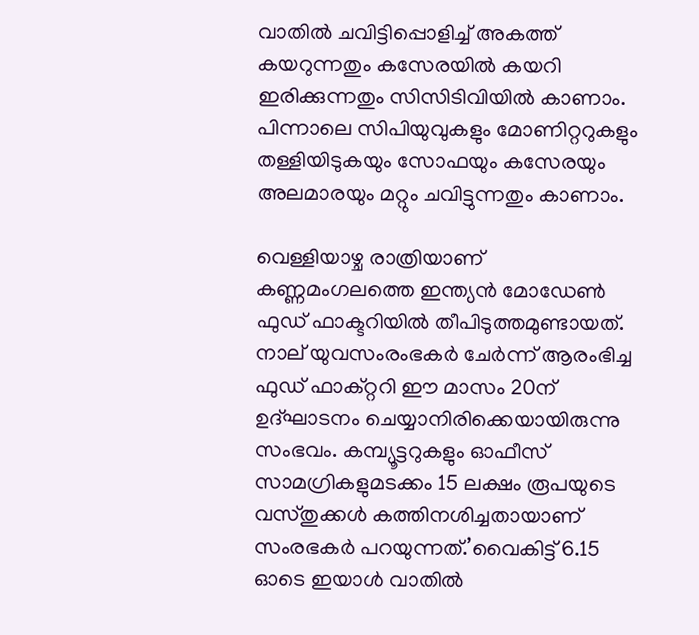വാതില്‍ ചവിട്ടിപ്പൊളിച്ച് അകത്ത് കയറുന്നതും കസേരയില്‍ കയറി ഇരിക്കുന്നതും സിസിടിവിയില്‍ കാണാം. പിന്നാലെ സിപിയുവുകളും മോണിറ്ററുകളും തള്ളിയിടുകയും സോഫയും കസേരയും അലമാരയും മറ്റും ചവിട്ടുന്നതും കാണാം.

വെള്ളിയാഴ്ച രാത്രിയാണ് കണ്ണമംഗലത്തെ ഇന്ത്യന്‍ മോഡേണ്‍ ഫുഡ് ഫാക്ടറിയില്‍ തീപിടുത്തമുണ്ടായത്. നാല് യുവസംരംഭകര്‍ ചേര്‍ന്ന് ആരംഭിച്ച ഫുഡ് ഫാക്റ്ററി ഈ മാസം 20ന് ഉദ്ഘാടനം ചെയ്യാനിരിക്കെയായിരുന്നു സംഭവം. കമ്പ്യൂട്ടറുകളും ഓഫീസ് സാമഗ്രികളുമടക്കം 15 ലക്ഷം രൂപയുടെ വസ്തുക്കള്‍ കത്തിനശിച്ചതായാണ് സംരഭകര്‍ പറയുന്നത്.’വൈകിട്ട് 6.15 ഓടെ ഇയാള്‍ വാതില്‍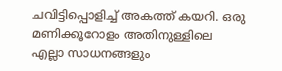ചവിട്ടിപ്പൊളിച്ച് അകത്ത് കയറി. ഒരു മണിക്കൂറോളം അതിനുള്ളിലെ എല്ലാ സാധനങ്ങളും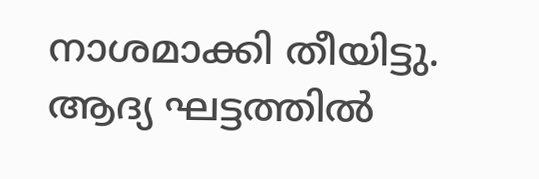നാശമാക്കി തീയിട്ടു. ആദ്യ ഘട്ടത്തില്‍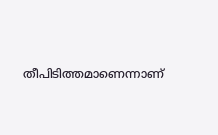തീപിടിത്തമാണെന്നാണ്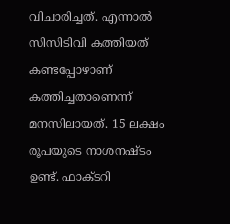വിചാരിച്ചത്. എന്നാല്‍ സിസിടിവി കത്തിയത് കണ്ടപ്പോഴാണ് കത്തിച്ചതാണെന്ന് മനസിലായത്. 15 ലക്ഷം രൂപയുടെ നാശനഷ്ടം ഉണ്ട്. ഫാക്ടറി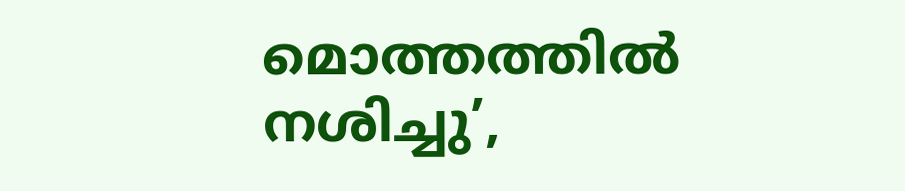മൊത്തത്തില്‍ നശിച്ചു’,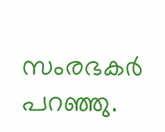സംരഭകര്‍  പറഞ്ഞു.